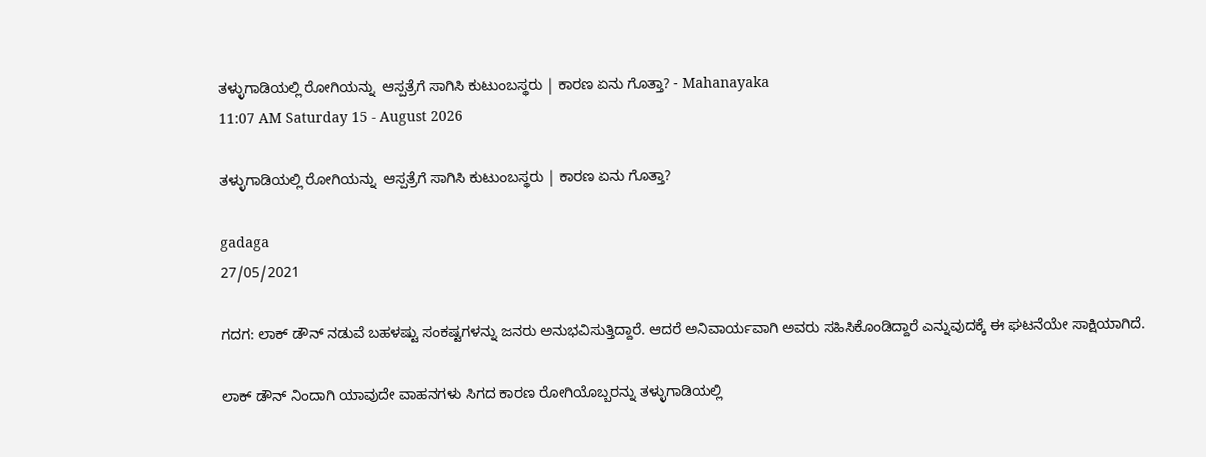ತಳ್ಳುಗಾಡಿಯಲ್ಲಿ ರೋಗಿಯನ್ನು  ಆಸ್ಪತ್ರೆಗೆ ಸಾಗಿಸಿ ಕುಟುಂಬಸ್ಥರು | ಕಾರಣ ಏನು ಗೊತ್ತಾ? - Mahanayaka
11:07 AM Saturday 15 - August 2026

ತಳ್ಳುಗಾಡಿಯಲ್ಲಿ ರೋಗಿಯನ್ನು  ಆಸ್ಪತ್ರೆಗೆ ಸಾಗಿಸಿ ಕುಟುಂಬಸ್ಥರು | ಕಾರಣ ಏನು ಗೊತ್ತಾ?

gadaga
27/05/2021

ಗದಗ: ಲಾಕ್ ಡೌನ್ ನಡುವೆ ಬಹಳಷ್ಟು ಸಂಕಷ್ಟಗಳನ್ನು ಜನರು ಅನುಭವಿಸುತ್ತಿದ್ದಾರೆ. ಆದರೆ ಅನಿವಾರ್ಯವಾಗಿ ಅವರು ಸಹಿಸಿಕೊಂಡಿದ್ದಾರೆ ಎನ್ನುವುದಕ್ಕೆ ಈ ಘಟನೆಯೇ ಸಾಕ್ಷಿಯಾಗಿದೆ.

ಲಾಕ್ ಡೌನ್ ನಿಂದಾಗಿ ಯಾವುದೇ ವಾಹನಗಳು ಸಿಗದ ಕಾರಣ ರೋಗಿಯೊಬ್ಬರನ್ನು ತಳ್ಳುಗಾಡಿಯಲ್ಲಿ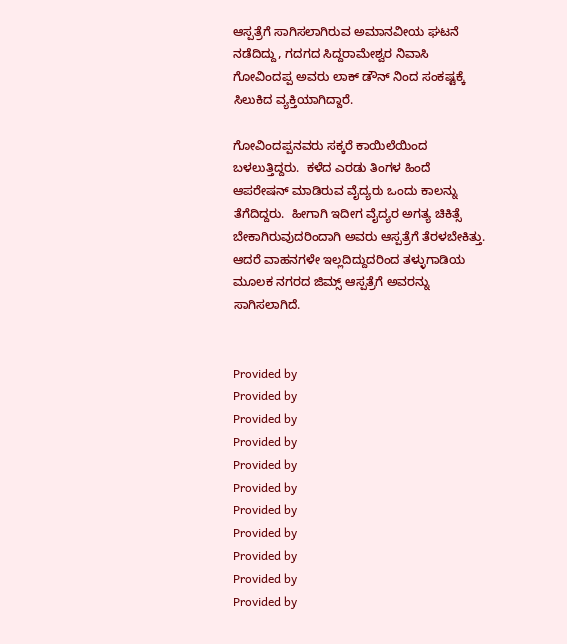ಆಸ್ಪತ್ರೆಗೆ ಸಾಗಿಸಲಾಗಿರುವ ಅಮಾನವೀಯ ಘಟನೆ ನಡೆದಿದ್ದು, ಗದಗದ ಸಿದ್ದರಾಮೇಶ್ವರ ನಿವಾಸಿ ಗೋವಿಂದಪ್ಪ ಅವರು ಲಾಕ್ ಡೌನ್ ನಿಂದ ಸಂಕಷ್ಟಕ್ಕೆ ಸಿಲುಕಿದ ವ್ಯಕ್ತಿಯಾಗಿದ್ದಾರೆ.

ಗೋವಿಂದಪ್ಪನವರು ಸಕ್ಕರೆ ಕಾಯಿಲೆಯಿಂದ ಬಳಲುತ್ತಿದ್ದರು.  ಕಳೆದ ಎರಡು ತಿಂಗಳ ಹಿಂದೆ ಆಪರೇಷನ್ ಮಾಡಿರುವ ವೈದ್ಯರು ಒಂದು ಕಾಲನ್ನು ತೆಗೆದಿದ್ದರು.  ಹೀಗಾಗಿ ಇದೀಗ ವೈದ್ಯರ ಅಗತ್ಯ ಚಿಕಿತ್ಸೆ ಬೇಕಾಗಿರುವುದರಿಂದಾಗಿ ಅವರು ಆಸ್ಪತ್ರೆಗೆ ತೆರಳಬೇಕಿತ್ತು. ಆದರೆ ವಾಹನಗಳೇ ಇಲ್ಲದಿದ್ದುದರಿಂದ ತಳ್ಳುಗಾಡಿಯ ಮೂಲಕ ನಗರದ ಜಿಮ್ಸ್ ಆಸ್ಪತ್ರೆಗೆ ಅವರನ್ನು ಸಾಗಿಸಲಾಗಿದೆ.


Provided by
Provided by
Provided by
Provided by
Provided by
Provided by
Provided by
Provided by
Provided by
Provided by
Provided by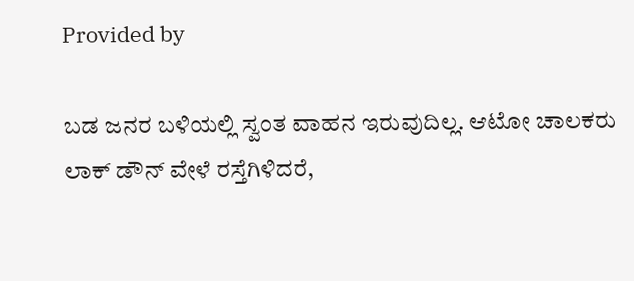Provided by

ಬಡ ಜನರ ಬಳಿಯಲ್ಲಿ ಸ್ವಂತ ವಾಹನ ಇರುವುದಿಲ್ಲ. ಆಟೋ ಚಾಲಕರು ಲಾಕ್ ಡೌನ್ ವೇಳೆ ರಸ್ತೆಗಿಳಿದರೆ,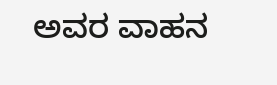ಅವರ ವಾಹನ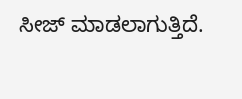ಸೀಜ್ ಮಾಡಲಾಗುತ್ತಿದೆ.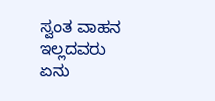ಸ್ವಂತ ವಾಹನ ಇಲ್ಲದವರು ಏನು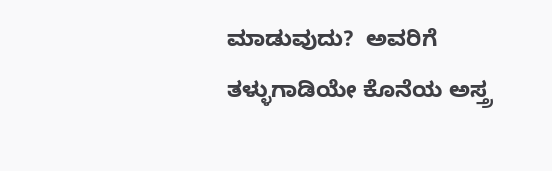ಮಾಡುವುದು?  ಅವರಿಗೆ ತಳ್ಳುಗಾಡಿಯೇ ಕೊನೆಯ ಅಸ್ತ್ರ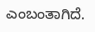ಎಂಬಂತಾಗಿದೆ.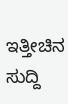ಇತ್ತೀಚಿನ ಸುದ್ದಿ